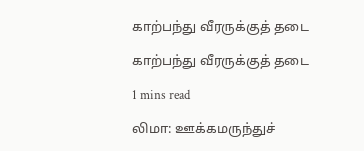காற்பந்து வீரருக்குத் தடை

காற்பந்து வீரருக்குத் தடை

1 mins read

லிமா: ஊக்கமருந்துச்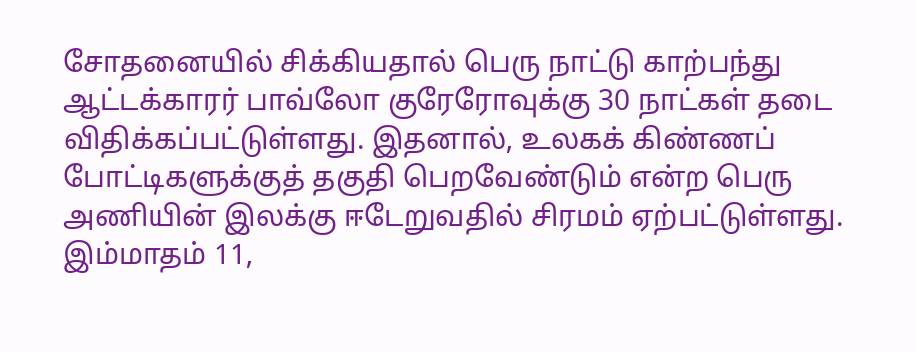சோதனையில் சிக்கியதால் பெரு நாட்டு காற்பந்து ஆட்டக்காரர் பாவ்லோ குரேரோவுக்கு 30 நாட்கள் தடை விதிக்கப்பட்டுள்ளது. இதனால், உலகக் கிண்ணப் போட்டிகளுக்குத் தகுதி பெறவேண்டும் என்ற பெரு அணியின் இலக்கு ஈடேறுவதில் சிரமம் ஏற்பட்டுள்ளது. இம்மாதம் 11,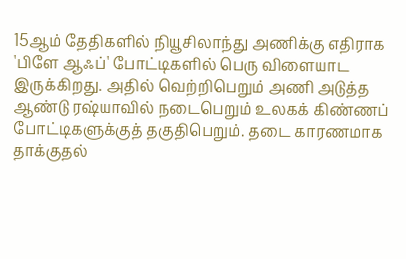15ஆம் தேதிகளில் நியூசிலாந்து அணிக்கு எதிராக 'பிளே ஆஃப்' போட்டிகளில் பெரு விளையாட இருக்கிறது. அதில் வெற்றிபெறும் அணி அடுத்த ஆண்டு ரஷ்யாவில் நடைபெறும் உலகக் கிண்ணப் போட்டிகளுக்குத் தகுதிபெறும். தடை காரணமாக தாக்குதல்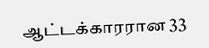ஆட்டக்காரரான 33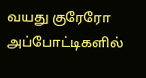வயது குரேரோ அப்போட்டிகளில்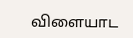விளையாட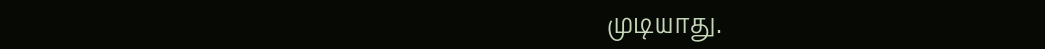முடியாது.